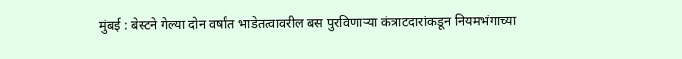मुंबई : बेस्टने गेल्या दोन वर्षांत भाडेतत्वावरील बस पुरविणाऱ्या कंत्राटदारांकडून नियमभंगाच्या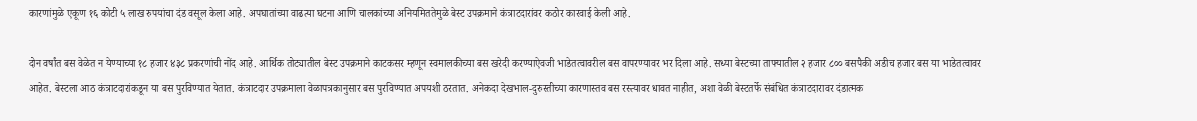कारणांमुळे एकूण १६ कोटी ५ लाख रुपयांचा दंड वसूल केला आहे. अपघातांच्या वाढत्या घटना आणि चालकांच्या अनियमिततेमुळे बेस्ट उपक्रमाने कंत्राटदारांवर कठोर कारवाई केली आहे.

दोन वर्षांत बस वेळेत न येण्याच्या १८ हजार ४३८ प्रकरणांची नोंद आहे. आर्थिक तोट्यातील बेस्ट उपक्रमाने काटकसर म्हणून स्वमालकीच्या बस खरेदी करण्याऐवजी भाडेतत्वावरील बस वापरण्यावर भर दिला आहे. सध्या बेस्टच्या ताफ्यातील २ हजार ८०० बसपैकी अडीच हजार बस या भाडेतत्वावर आहेत. बेस्टला आठ कंत्राटदारांकडून या बस पुरविण्यात येतात. कंत्राटदार उपक्रमाला वेळापत्रकानुसार बस पुरविण्यात अपयशी ठरतात. अनेकदा देखभाल-दुरुस्तीच्या कारणास्तव बस रस्त्यावर धावत नाहीत, अशा वेळी बेस्टतर्फे संबंधित कंत्राटदारावर दंडात्मक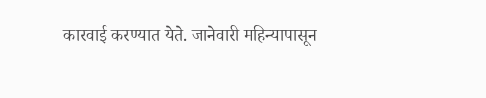कारवाई करण्यात येते. जानेवारी महिन्यापासून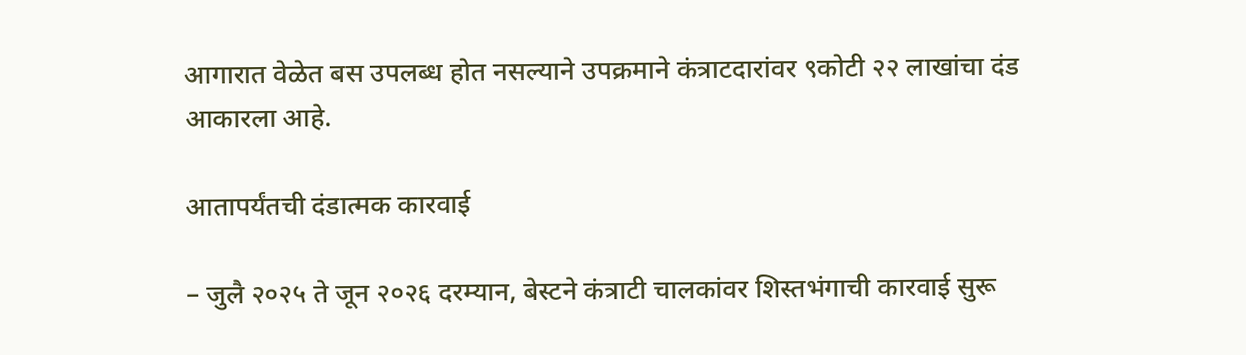आगारात वेळेत बस उपलब्ध होत नसल्याने उपक्रमाने कंत्राटदारांवर ९कोटी २२ लाखांचा दंड आकारला आहे.

आतापर्यंतची दंडात्मक कारवाई

– जुलै २०२५ ते जून २०२६ दरम्यान, बेस्टने कंत्राटी चालकांवर शिस्तभंगाची कारवाई सुरू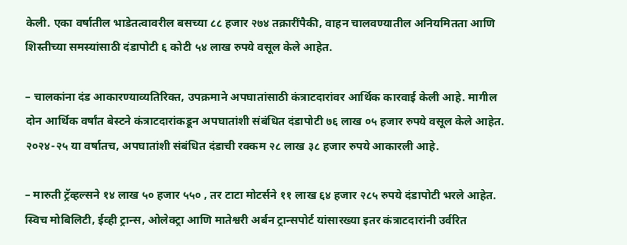केली. एका वर्षातील भाडेतत्वावरील बसच्या ८८ हजार २७४ तक्रारींपैकी, वाहन चालवण्यातील अनियमितता आणि शिस्तीच्या समस्यांसाठी दंडापोटी ६ कोटी ५४ लाख रुपये वसूल केले आहेत.

– चालकांना दंड आकारण्याव्यतिरिक्त, उपक्रमाने अपघातांसाठी कंत्राटदारांवर आर्थिक कारवाई केली आहे. मागील दोन आर्थिक वर्षांत बेस्टने कंत्राटदारांकडून अपघातांशी संबंधित दंडापोटी ७६ लाख ०५ हजार रुपये वसूल केले आहेत. २०२४-२५ या वर्षातच, अपघातांशी संबंधित दंडाची रक्कम २८ लाख ३८ हजार रुपये आकारली आहे.

– मारुती ट्रॅव्हल्सने १४ लाख ५० हजार ५५० , तर टाटा मोटर्सने ११ लाख ६४ हजार २८५ रुपये दंडापोटी भरले आहेत. स्विच मोबिलिटी, ईव्ही ट्रान्स, ओलेक्ट्रा आणि मातेश्वरी अर्बन ट्रान्सपोर्ट यांसारख्या इतर कंत्राटदारांनी उर्वरित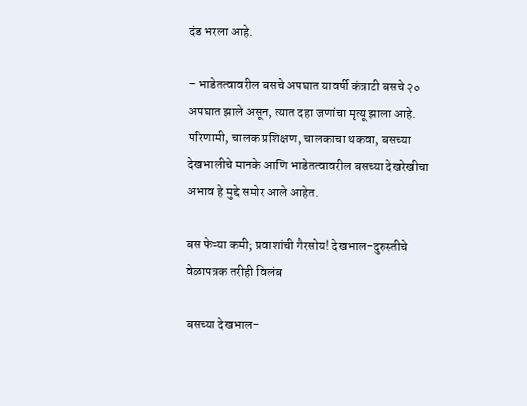दंड भरला आहे.

– भाडेतत्वावरील बसचे अपघात यावर्षी कंत्राटी बसचे २० अपघात झाले असून, त्यात दहा जणांचा मृत्यू झाला आहे. परिणामी, चालक प्रशिक्षण, चालकाचा थकवा, बसच्या देखभालीचे मानके आणि भाडेतत्वावरील बसच्या देखरेखीचा अभाव हे मुद्दे समोर आले आहेत.

बस फेऱ्या कमी; प्रवाशांची गैरसोय! देखभाल-दुरुस्तीचे वेळापत्रक तरीही विलंब

बसच्या देखभाल-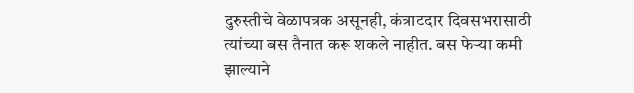दुरुस्तीचे वेळापत्रक असूनही, कंत्राटदार दिवसभरासाठी त्यांच्या बस तैनात करू शकले नाहीत. बस फेऱ्या कमी झाल्याने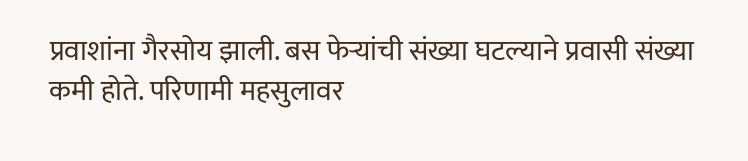प्रवाशांना गैरसोय झाली. बस फेऱ्यांची संख्या घटल्याने प्रवासी संख्या कमी होते. परिणामी महसुलावर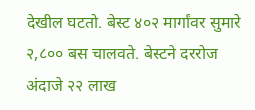देखील घटतो. बेस्ट ४०२ मार्गांवर सुमारे २,८०० बस चालवते. बेस्टने दररोज अंदाजे २२ लाख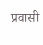प्रवासी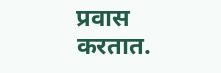प्रवास करतात.